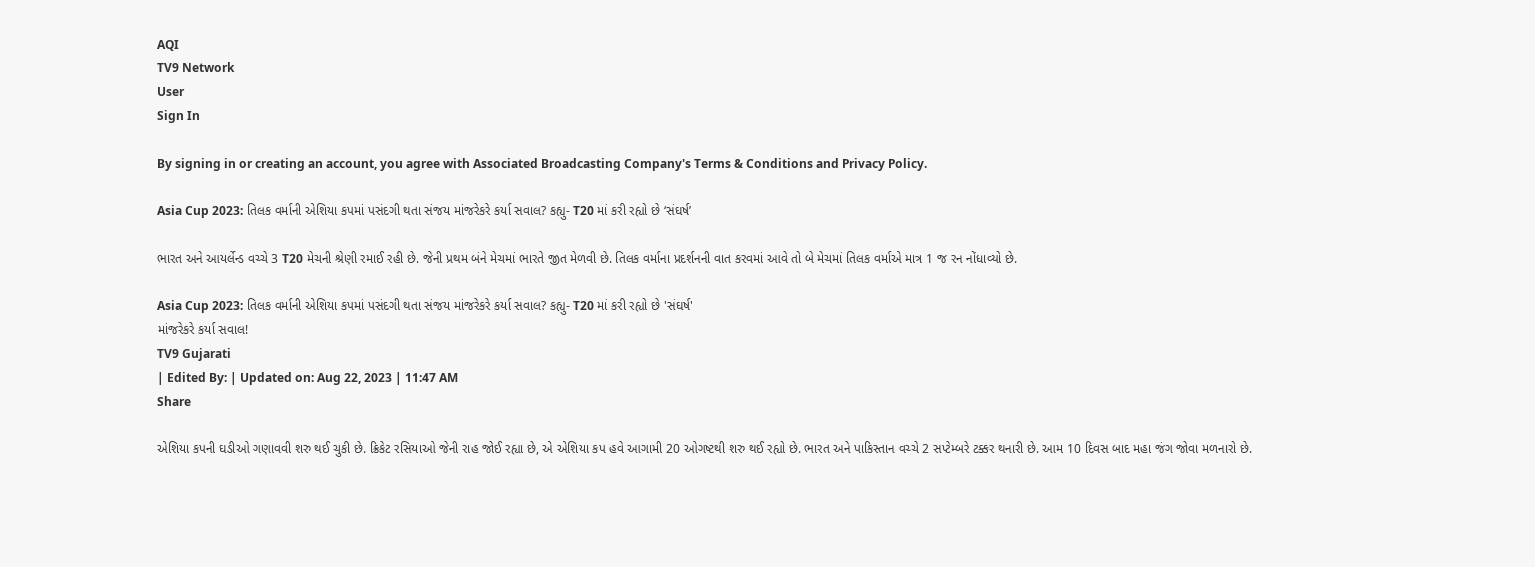AQI
TV9 Network
User
Sign In

By signing in or creating an account, you agree with Associated Broadcasting Company's Terms & Conditions and Privacy Policy.

Asia Cup 2023: તિલક વર્માની એશિયા કપમાં પસંદગી થતા સંજય માંજરેકરે કર્યા સવાલ? કહ્યુ- T20 માં કરી રહ્યો છે ‘સંઘર્ષ’

ભારત અને આયર્લેન્ડ વચ્ચે 3 T20 મેચની શ્રેણી રમાઈ રહી છે. જેની પ્રથમ બંને મેચમાં ભારતે જીત મેળવી છે. તિલક વર્માના પ્રદર્શનની વાત કરવમાં આવે તો બે મેચમાં તિલક વર્માએ માત્ર 1 જ રન નોંધાવ્યો છે.

Asia Cup 2023: તિલક વર્માની એશિયા કપમાં પસંદગી થતા સંજય માંજરેકરે કર્યા સવાલ? કહ્યુ- T20 માં કરી રહ્યો છે 'સંઘર્ષ'
માંજરેકરે કર્યા સવાલ!
TV9 Gujarati
| Edited By: | Updated on: Aug 22, 2023 | 11:47 AM
Share

એશિયા કપની ઘડીઓ ગણાવવી શરુ થઈ ચુકી છે. ક્રિકેટ રસિયાઓ જેની રાહ જોઈ રહ્યા છે, એ એશિયા કપ હવે આગામી 20 ઓગષ્ટથી શરુ થઈ રહ્યો છે. ભારત અને પાકિસ્તાન વચ્ચે 2 સપ્ટેમ્બરે ટક્કર થનારી છે. આમ 10 દિવસ બાદ મહા જંગ જોવા મળનારો છે.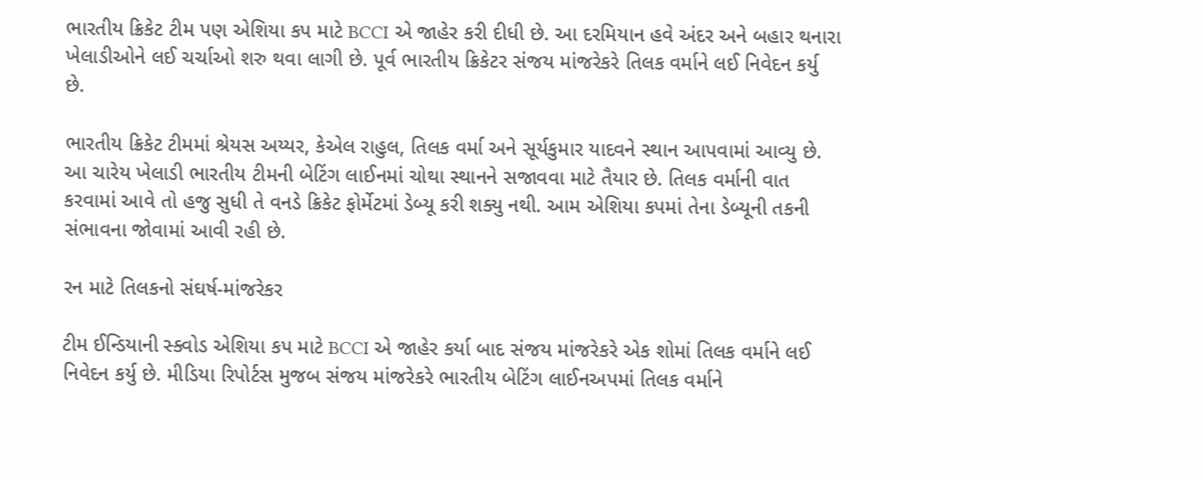ભારતીય ક્રિકેટ ટીમ પણ એશિયા કપ માટે BCCI એ જાહેર કરી દીધી છે. આ દરમિયાન હવે અંદર અને બહાર થનારા ખેલાડીઓને લઈ ચર્ચાઓ શરુ થવા લાગી છે. પૂર્વ ભારતીય ક્રિકેટર સંજય માંજરેકરે તિલક વર્માને લઈ નિવેદન કર્યુ છે.

ભારતીય ક્રિકેટ ટીમમાં શ્રેયસ અય્યર, કેએલ રાહુલ, તિલક વર્મા અને સૂર્યકુમાર યાદવને સ્થાન આપવામાં આવ્યુ છે. આ ચારેય ખેલાડી ભારતીય ટીમની બેટિંગ લાઈનમાં ચોથા સ્થાનને સજાવવા માટે તૈયાર છે. તિલક વર્માની વાત કરવામાં આવે તો હજુ સુધી તે વનડે ક્રિકેટ ફોર્મેટમાં ડેબ્યૂ કરી શક્યુ નથી. આમ એશિયા કપમાં તેના ડેબ્યૂની તકની સંભાવના જોવામાં આવી રહી છે.

રન માટે તિલકનો સંઘર્ષ-માંજરેકર

ટીમ ઈન્ડિયાની સ્ક્વોડ એશિયા કપ માટે BCCI એ જાહેર કર્યા બાદ સંજય માંજરેકરે એક શોમાં તિલક વર્માને લઈ નિવેદન કર્યુ છે. મીડિયા રિપોર્ટસ મુજબ સંજય માંજરેકરે ભારતીય બેટિંગ લાઈનઅપમાં તિલક વર્માને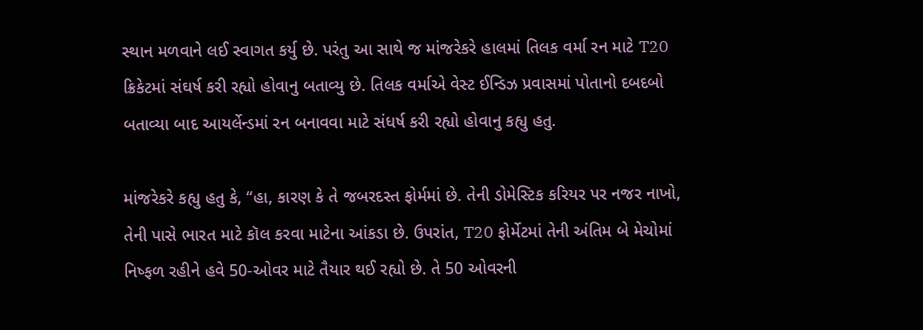સ્થાન મળવાને લઈ સ્વાગત કર્યુ છે. પરંતુ આ સાથે જ માંજરેકરે હાલમાં તિલક વર્મા રન માટે T20 ક્રિકેટમાં સંઘર્ષ કરી રહ્યો હોવાનુ બતાવ્યુ છે. તિલક વર્માએ વેસ્ટ ઈન્ડિઝ પ્રવાસમાં પોતાનો દબદબો બતાવ્યા બાદ આયર્લેન્ડમાં રન બનાવવા માટે સંધર્ષ કરી રહ્યો હોવાનુ કહ્યુ હતુ.

માંજરેકરે કહ્યુ હતુ કે, “હા, કારણ કે તે જબરદસ્ત ફોર્મમાં છે. તેની ડોમેસ્ટિક કરિયર પર નજર નાખો, તેની પાસે ભારત માટે કૉલ કરવા માટેના આંકડા છે. ઉપરાંત, T20 ફોર્મેટમાં તેની અંતિમ બે મેચોમાં નિષ્ફળ રહીને હવે 50-ઓવર માટે તૈયાર થઈ રહ્યો છે. તે 50 ઓવરની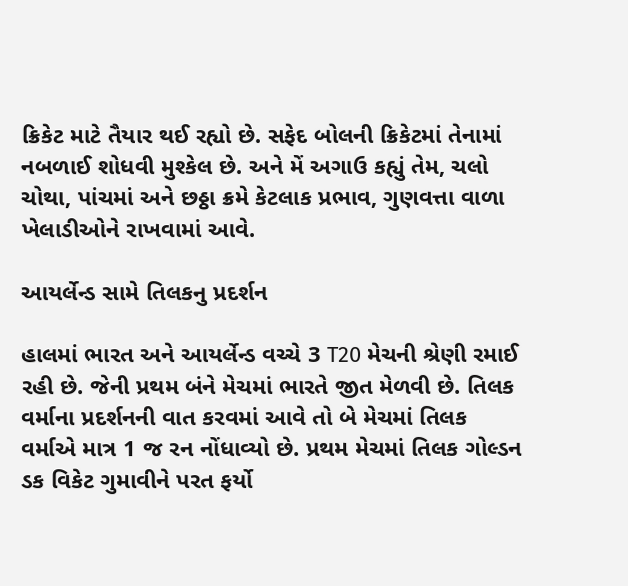ક્રિકેટ માટે તૈયાર થઈ રહ્યો છે. સફેદ બોલની ક્રિકેટમાં તેનામાં નબળાઈ શોધવી મુશ્કેલ છે. અને મેં અગાઉ કહ્યું તેમ, ચલો ચોથા, પાંચમાં અને છઠ્ઠા ક્રમે કેટલાક પ્રભાવ, ગુણવત્તા વાળા ખેલાડીઓને રાખવામાં આવે.

આયર્લેન્ડ સામે તિલકનુ પ્રદર્શન

હાલમાં ભારત અને આયર્લેન્ડ વચ્ચે 3 T20 મેચની શ્રેણી રમાઈ રહી છે. જેની પ્રથમ બંને મેચમાં ભારતે જીત મેળવી છે. તિલક વર્માના પ્રદર્શનની વાત કરવમાં આવે તો બે મેચમાં તિલક વર્માએ માત્ર 1 જ રન નોંધાવ્યો છે. પ્રથમ મેચમાં તિલક ગોલ્ડન ડક વિકેટ ગુમાવીને પરત ફર્યો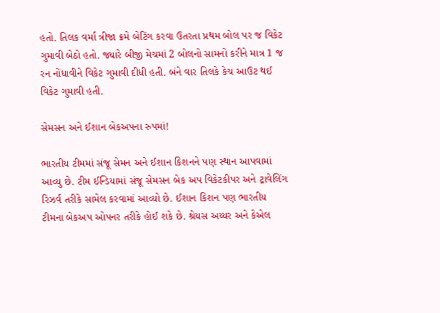હતો. તિલક વર્મા ત્રીજા ક્રમે બેટિંગ કરવા ઉતરતા પ્રથમ બોલ પર જ વિકેટ ગુમાવી બેઠો હતો. જ્યારે બીજી મેચમાં 2 બોલનો સામનો કરીને માત્ર 1 જ રન નોંધાવીને વિકેટ ગુમાવી દીધી હતી. બંને વાર તિલકે કેચ આઉટ થઈ વિકેટ ગુમાવી હતી.

સેમસન અને ઈશાન બેકઅપના રુપમાં!

ભારતીય ટીમમાં સંજૂ સેમન અને ઈશાન કિશનને પણ સ્થાન આપવામાં આવ્યુ છે. ટીમ ઈન્ડિયામાં સંજૂ સેમસન બેક અપ વિકેટકીપર અને ટ્રાવેલિંગ રિઝર્વ તરીકે સામેલ કરવામાં આવ્યો છે. ઈશાન કિશન પણ ભારતીય ટીમના બેકઅપ ઓપનર તરીકે હોઈ શકે છે. શ્રેયસ અય્યર અને કેએલ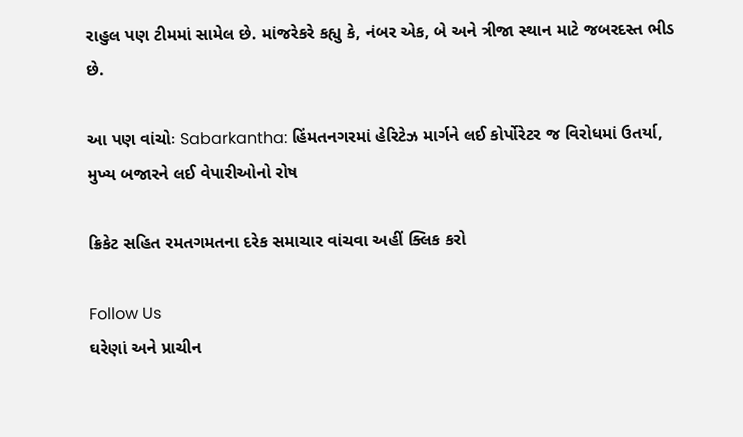રાહુલ પણ ટીમમાં સામેલ છે. માંજરેકરે કહ્યુ કે, નંબર એક, બે અને ત્રીજા સ્થાન માટે જબરદસ્ત ભીડ છે.

આ પણ વાંચોઃ Sabarkantha: હિંમતનગરમાં હેરિટેઝ માર્ગને લઈ કોર્પોરેટર જ વિરોધમાં ઉતર્યા, મુખ્ય બજારને લઈ વેપારીઓનો રોષ

ક્રિકેટ સહિત રમતગમતના દરેક સમાચાર વાંચવા અહીં ક્લિક કરો

Follow Us
ઘરેણાં અને પ્રાચીન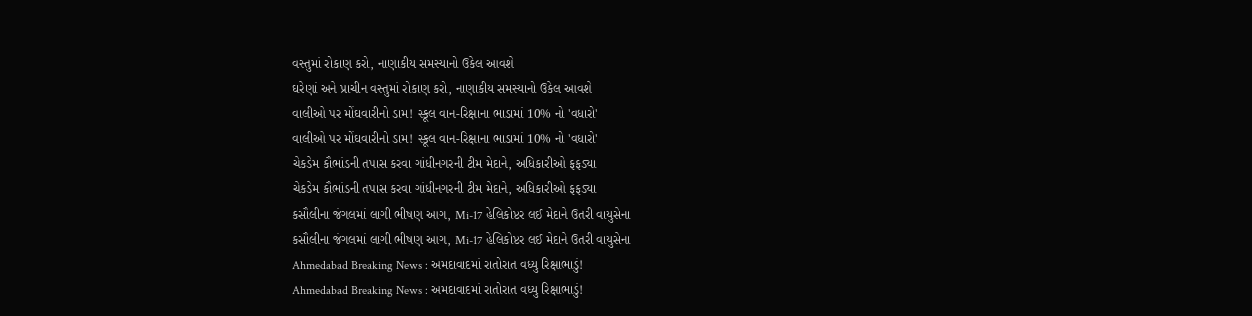વસ્તુમાં રોકાણ કરો, નાણાકીય સમસ્યાનો ઉકેલ આવશે
ઘરેણાં અને પ્રાચીન વસ્તુમાં રોકાણ કરો, નાણાકીય સમસ્યાનો ઉકેલ આવશે
વાલીઓ પર મોંઘવારીનો ડામ! સ્કૂલ વાન-રિક્ષાના ભાડામાં 10% નો 'વધારો'
વાલીઓ પર મોંઘવારીનો ડામ! સ્કૂલ વાન-રિક્ષાના ભાડામાં 10% નો 'વધારો'
ચેકડેમ કૌભાંડની તપાસ કરવા ગાંધીનગરની ટીમ મેદાને, અધિકારીઓ ફફડ્યા
ચેકડેમ કૌભાંડની તપાસ કરવા ગાંધીનગરની ટીમ મેદાને, અધિકારીઓ ફફડ્યા
કસૌલીના જંગલમાં લાગી ભીષણ આગ, Mi-17 હેલિકોપ્ટર લઈ મેદાને ઉતરી વાયુસેના
કસૌલીના જંગલમાં લાગી ભીષણ આગ, Mi-17 હેલિકોપ્ટર લઈ મેદાને ઉતરી વાયુસેના
Ahmedabad Breaking News : અમદાવાદમાં રાતોરાત વધ્યુ રિક્ષાભાડું!
Ahmedabad Breaking News : અમદાવાદમાં રાતોરાત વધ્યુ રિક્ષાભાડું!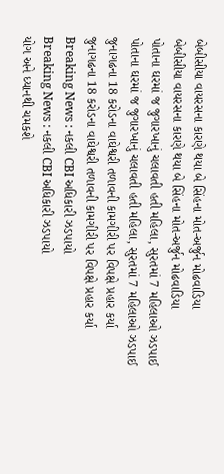બેબીસીયા વાયરસના કારણે થયા બે સિંહના મોત-અર્જુન મોઢવાડિયા
બેબીસીયા વાયરસના કારણે થયા બે સિંહના મોત-અર્જુન મોઢવાડિયા
પોતાના ઘરમાં જ જુગારખાનું ચલાવતી હતી મહિલા, સુરતમાં 7 મહિલાઓ ઝડપાઈ
પોતાના ઘરમાં જ જુગારખાનું ચલાવતી હતી મહિલા, સુરતમાં 7 મહિલાઓ ઝડપાઈ
જુનાગઢના 18 કરોડના વાઘેશ્વરી તળાવની કામગીરી પર વિપક્ષે પ્રહાર કર્યા
જુનાગઢના 18 કરોડના વાઘેશ્વરી તળાવની કામગીરી પર વિપક્ષે પ્રહાર કર્યા
Breaking News : નકલી CBI અધિકારી ઝડપાયો
Breaking News : નકલી CBI અધિકારી ઝડપાયો
યોગ અને ધ્યાનથી ચમકશે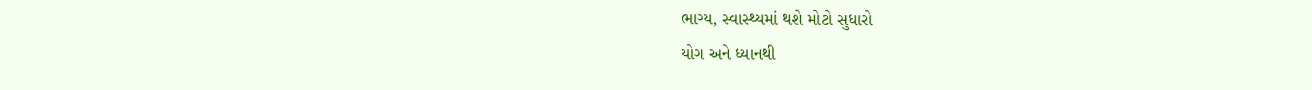ભાગ્ય, સ્વાસ્થ્યમાં થશે મોટો સુધારો
યોગ અને ધ્યાનથી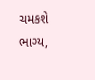ચમકશે ભાગ્ય,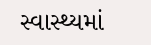સ્વાસ્થ્યમાં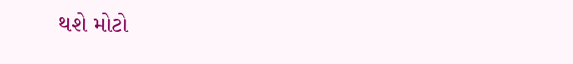થશે મોટો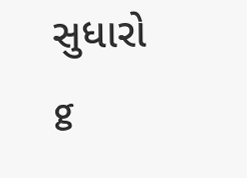સુધારો
g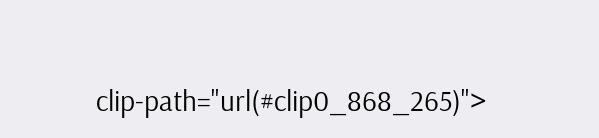clip-path="url(#clip0_868_265)">